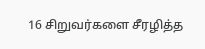16 சிறுவர்களை சீரழித்த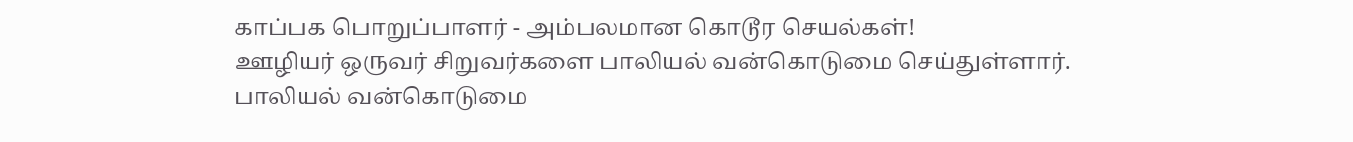காப்பக பொறுப்பாளர் - அம்பலமான கொடூர செயல்கள்!
ஊழியர் ஒருவர் சிறுவர்களை பாலியல் வன்கொடுமை செய்துள்ளார்.
பாலியல் வன்கொடுமை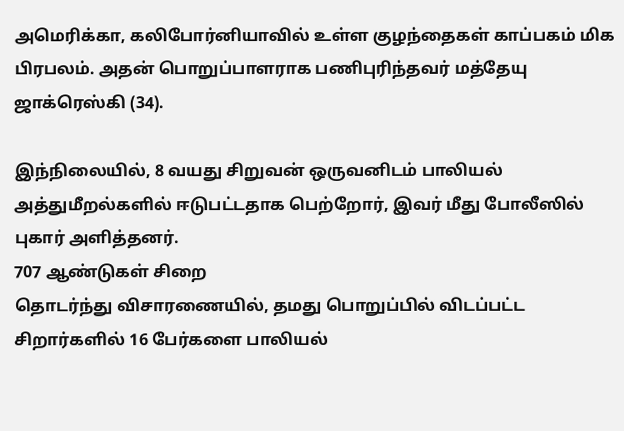அமெரிக்கா, கலிபோர்னியாவில் உள்ள குழந்தைகள் காப்பகம் மிக பிரபலம். அதன் பொறுப்பாளராக பணிபுரிந்தவர் மத்தேயு ஜாக்ரெஸ்கி (34).

இந்நிலையில், 8 வயது சிறுவன் ஒருவனிடம் பாலியல் அத்துமீறல்களில் ஈடுபட்டதாக பெற்றோர், இவர் மீது போலீஸில் புகார் அளித்தனர்.
707 ஆண்டுகள் சிறை
தொடர்ந்து விசாரணையில், தமது பொறுப்பில் விடப்பட்ட சிறார்களில் 16 பேர்களை பாலியல்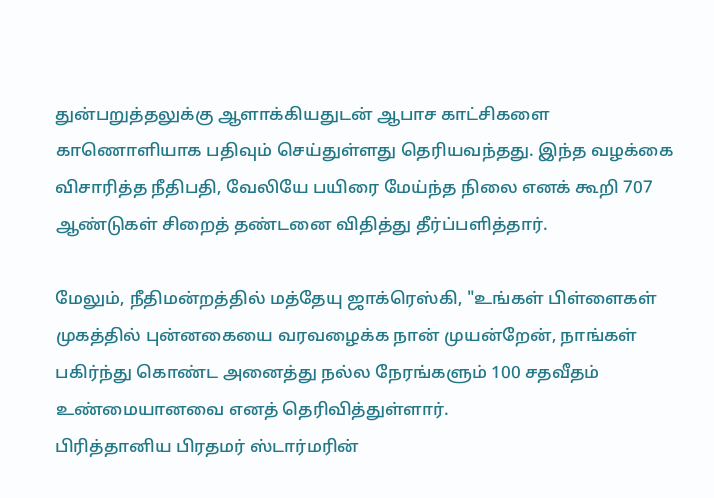துன்பறுத்தலுக்கு ஆளாக்கியதுடன் ஆபாச காட்சிகளை காணொளியாக பதிவும் செய்துள்ளது தெரியவந்தது. இந்த வழக்கை விசாரித்த நீதிபதி, வேலியே பயிரை மேய்ந்த நிலை எனக் கூறி 707 ஆண்டுகள் சிறைத் தண்டனை விதித்து தீர்ப்பளித்தார்.

மேலும், நீதிமன்றத்தில் மத்தேயு ஜாக்ரெஸ்கி, "உங்கள் பிள்ளைகள் முகத்தில் புன்னகையை வரவழைக்க நான் முயன்றேன், நாங்கள் பகிர்ந்து கொண்ட அனைத்து நல்ல நேரங்களும் 100 சதவீதம் உண்மையானவை எனத் தெரிவித்துள்ளார்.
பிரித்தானிய பிரதமர் ஸ்டார்மரின்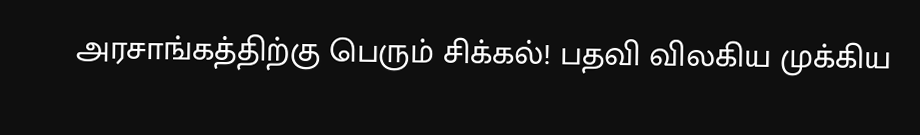அரசாங்கத்திற்கு பெரும் சிக்கல்! பதவி விலகிய முக்கிய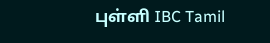புள்ளி IBC Tamil